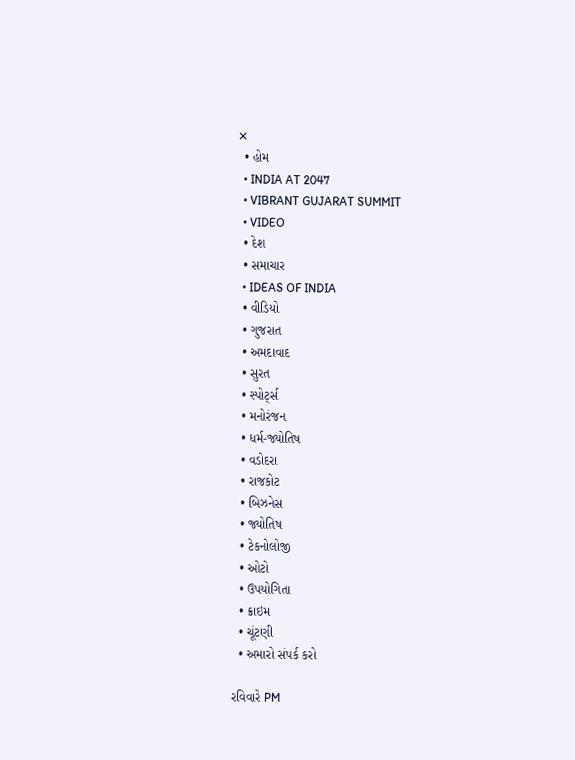✕
  • હોમ
  • INDIA AT 2047
  • VIBRANT GUJARAT SUMMIT
  • VIDEO
  • દેશ
  • સમાચાર
  • IDEAS OF INDIA
  • વીડિયો
  • ગુજરાત
  • અમદાવાદ
  • સુરત
  • સ્પોર્ટ્સ
  • મનોરંજન
  • ધર્મ-જ્યોતિષ
  • વડોદરા
  • રાજકોટ
  • બિઝનેસ
  • જ્યોતિષ
  • ટેકનોલોજી
  • ઓટો
  • ઉપયોગિતા
  • ક્રાઇમ
  • ચૂંટણી
  • અમારો સંપર્ક કરો

રવિવારે PM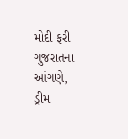મોદી ફરી ગુજરાતના આંગણે, ડ્રીમ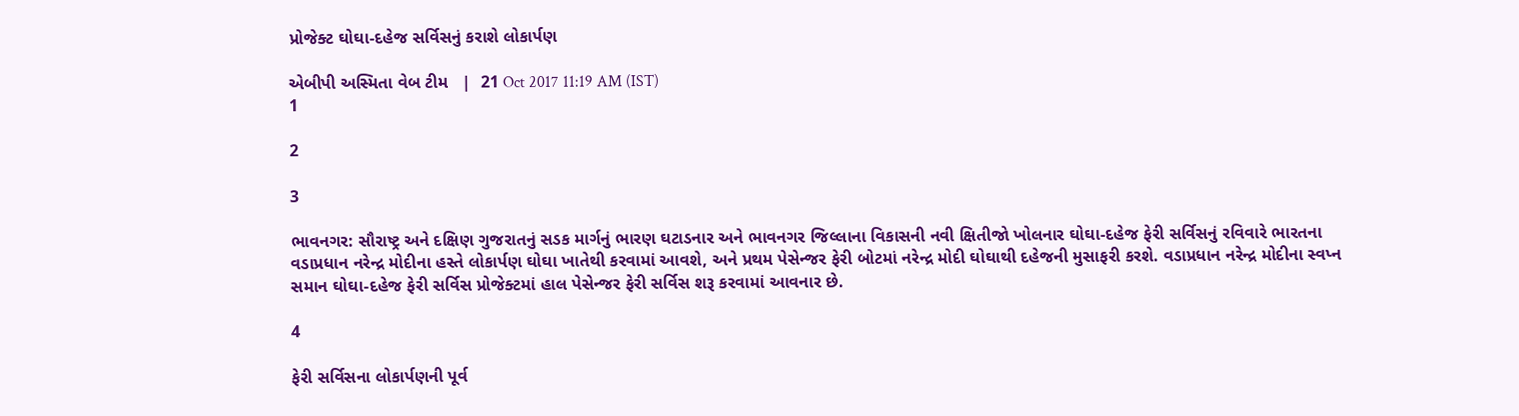પ્રોજેક્ટ ઘોઘા-દહેજ સર્વિસનું કરાશે લોકાર્પણ

એબીપી અસ્મિતા વેબ ટીમ   |  21 Oct 2017 11:19 AM (IST)
1

2

3

ભાવનગર: સૌરાષ્ટ્ર અને દક્ષિણ ગુજરાતનું સડક માર્ગનું ભારણ ઘટાડનાર અને ભાવનગર જિલ્લાના વિકાસની નવી ક્ષિતીજો ખોલનાર ઘોઘા-દહેજ ફેરી સર્વિસનું રવિવારે ભારતના વડાપ્રધાન નરેન્દ્ર મોદીના હસ્તે લોકાર્પણ ઘોઘા ખાતેથી કરવામાં આવશે, અને પ્રથમ પેસેન્જર ફેરી બોટમાં નરેન્દ્ર મોદી ઘોઘાથી દહેજની મુસાફરી કરશે. વડાપ્રધાન નરેન્દ્ર મોદીના સ્વપ્ન સમાન ઘોઘા-દહેજ ફેરી સર્વિસ પ્રોજેક્ટમાં હાલ પેસેન્જર ફેરી સર્વિસ શરૂ કરવામાં આવનાર છે.

4

ફેરી સર્વિસના લોકાર્પણની પૂર્વ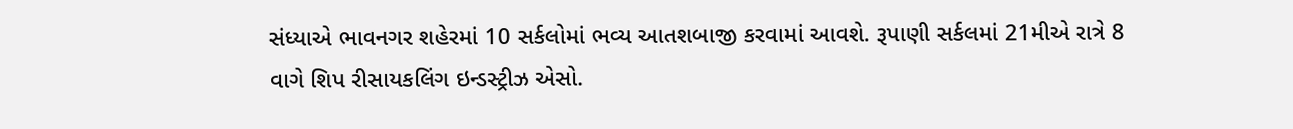સંધ્યાએ ભાવનગર શહેરમાં 10 સર્કલોમાં ભવ્ય આતશબાજી કરવામાં આવશે. રૂપાણી સર્કલમાં 21મીએ રાત્રે 8 વાગે શિપ રીસાયકલિંગ ઇન્ડસ્ટ્રીઝ એસો.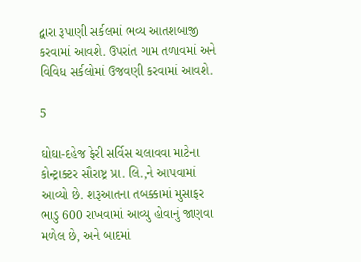દ્વારા રૂપાણી સર્કલમાં ભવ્ય આતશબાજી કરવામાં આવશે. ઉપરાંત ગામ તળાવમાં અને વિવિધ સર્કલોમાં ઉજવણી કરવામાં આવશે.

5

ઘોઘા-દહેજ ફેરી સર્વિસ ચલાવવા માટેના કોન્ટ્રાક્ટર સૌરાષ્ટ્ર પ્રા. લિ.,ને આપવામાં આવ્યો છે. શરૂઆતના તબક્કામાં મુસાફર ભાડુ 600 રાખવામાં આવ્યુ હોવાનું જાણવા મળેલ છે, અને બાદમાં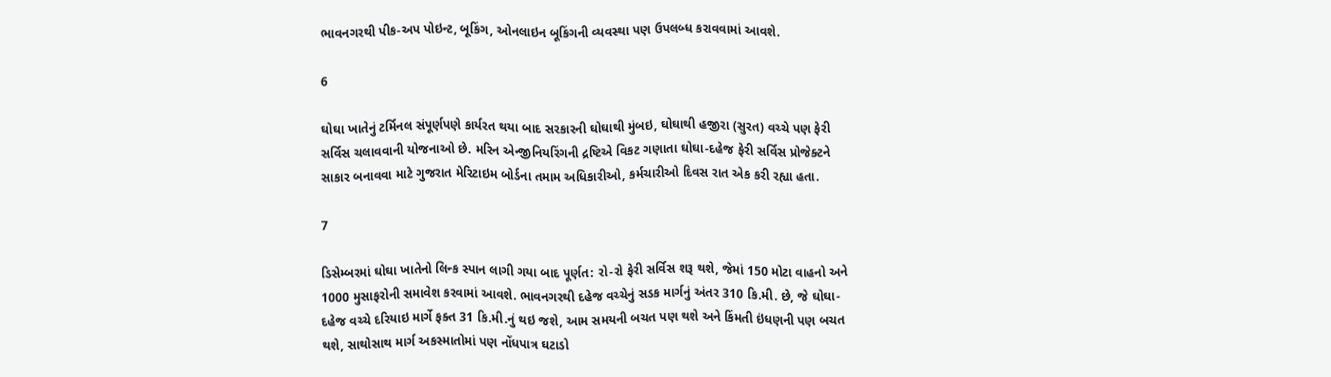ભાવનગરથી પીક-અપ પોઇન્ટ, બૂકિંગ, ઓનલાઇન બૂકિંગની વ્યવસ્થા પણ ઉપલબ્ધ કરાવવામાં આવશે.

6

ઘોઘા ખાતેનું ટર્મિનલ સંપૂર્ણપણે કાર્યરત થયા બાદ સરકારની ઘોઘાથી મુંબઇ, ઘોઘાથી હજીરા (સુરત) વચ્ચે પણ ફેરી સર્વિસ ચલાવવાની યોજનાઓ છે. મરિન એન્જીનિયરિંગની દ્રષ્ટિએ વિકટ ગણાતા ઘોઘા-દહેજ ફેરી સર્વિસ પ્રોજેક્ટને સાકાર બનાવવા માટે ગુજરાત મેરિટાઇમ બોર્ડના તમામ અધિકારીઓ, કર્મચારીઓ દિવસ રાત એક કરી રહ્યા હતા.

7

ડિસેમ્બરમાં ઘોઘા ખાતેનો લિન્ક સ્પાન લાગી ગયા બાદ પૂર્ણત: રો-રો ફેરી સર્વિસ શરૂ થશે, જેમાં 150 મોટા વાહનો અને 1000 મુસાફરોની સમાવેશ કરવામાં આવશે. ભાવનગરથી દહેજ વચ્ચેનું સડક માર્ગનું અંતર 310 કિ.મી. છે, જે ઘોઘા-દહેજ વચ્ચે દરિયાઇ માર્ગે ફક્ત 31 કિ.મી.નું થઇ જશે, આમ સમયની બચત પણ થશે અને કિંમતી ઇંધણની પણ બચત થશે, સાથોસાથ માર્ગ અકસ્માતોમાં પણ નોંધપાત્ર ઘટાડો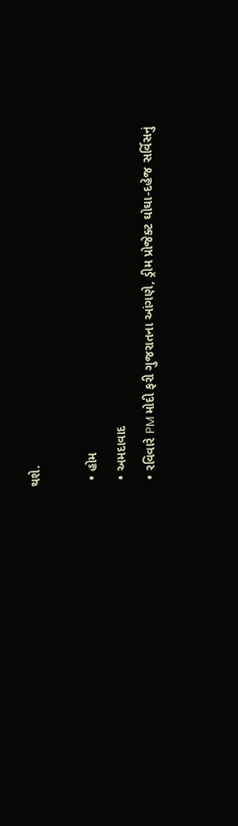થશે.

  • હોમ
  • અમદાવાદ
  • રવિવારે PM મોદી ફરી ગુજરાતના આંગણે, ડ્રીમ પ્રોજેક્ટ ઘોઘા-દહેજ સર્વિસનું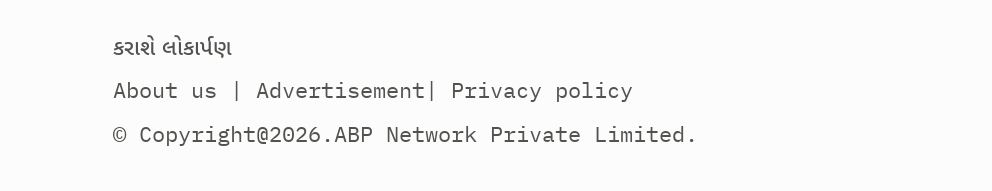કરાશે લોકાર્પણ
About us | Advertisement| Privacy policy
© Copyright@2026.ABP Network Private Limited.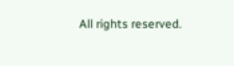All rights reserved.